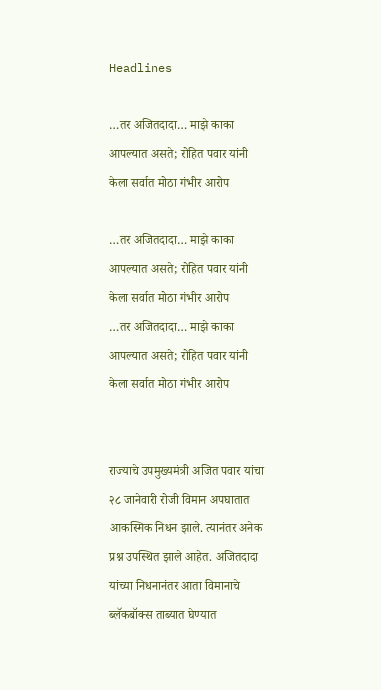Headlines

…तर अजितदादा… माझे काका आपल्यात असते; रोहित पवार यांनी केला सर्वात मोठा गंभीर आरोप

…तर अजितदादा… माझे काका आपल्यात असते; रोहित पवार यांनी केला सर्वात मोठा गंभीर आरोप
…तर अजितदादा… माझे काका आपल्यात असते; रोहित पवार यांनी केला सर्वात मोठा गंभीर आरोप


राज्याचे उपमुख्यमंत्री अजित पवार यांचा २८ जानेवारी रोजी विमान अपघातात आकस्मिक निधन झाले. त्यानंतर अनेक प्रश्न उपस्थित झाले आहेत. अजितदादा यांच्या निधनानंतर आता विमानाचे ब्लॅकबॉक्स ताब्यात घेण्यात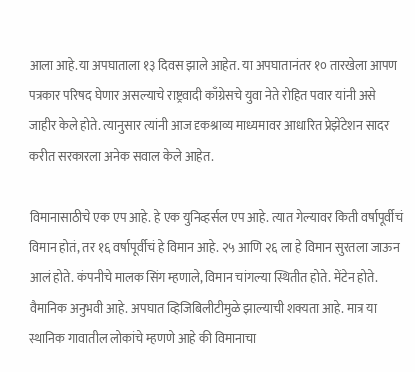आला आहे.या अपघाताला १३ दिवस झाले आहेत. या अपघातानंतर १० तारखेला आपण पत्रकार परिषद घेणार असल्याचे राष्ट्रवादी काँग्रेसचे युवा नेते रोहित पवार यांनी असे जाहीर केले होते. त्यानुसार त्यांनी आज दृकश्राव्य माध्यमावर आधारित प्रेझेंटेशन सादर करीत सरकारला अनेक सवाल केले आहेत.

विमानासाठीचे एक एप आहे. हे एक युनिव्हर्सल एप आहे. त्यात गेल्यावर किती वर्षापूर्वीचं विमान होतं, तर १६ वर्षापूर्वीचं हे विमान आहे. २५ आणि २६ ला हे विमान सुरतला जाऊन आलं होते. कंपनीचे मालक सिंग म्हणाले, विमान चांगल्या स्थितीत होते. मेंटेन होते. वैमानिक अनुभवी आहे. अपघात व्हिजिबिलीटीमुळे झाल्याची शक्यता आहे. मात्र या स्थानिक गावातील लोकांचे म्हणणे आहे की विमानाचा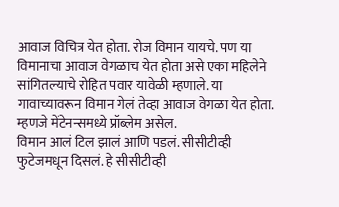आवाज विचित्र येत होता. रोज विमान यायचे. पण या विमानाचा आवाज वेगळाच येत होता असे एका महिलेने सांगितल्याचे रोहित पवार यावेळी म्हणाले. या गावाच्यावरून विमान गेलं तेव्हा आवाज वेगळा येत होता. म्हणजे मेंटेनन्समध्ये प्रॉब्लेम असेल.
विमान आलं टिल झालं आणि पडलं. सीसीटीव्ही फुटेजमधून दिसलं. हे सीसीटीव्ही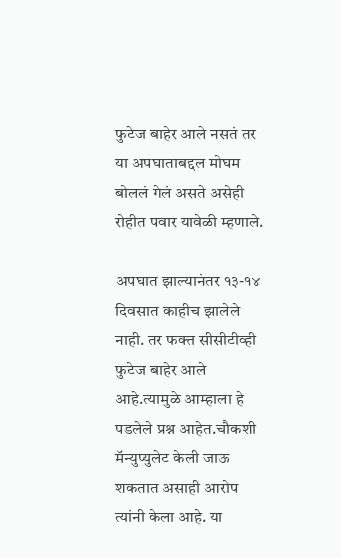फुटेज बाहेर आले नसतं तर या अपघाताबद्दल मोघम बोललं गेलं असते असेही रोहीत पवार यावेळी म्हणाले.

अपघात झाल्यानंतर १३-१४ दिवसात काहीच झालेले नाही. तर फक्त सीसीटीव्ही फुटेज बाहेर आले आहे.त्यामुळे आम्हाला हे पडलेले प्रश्न आहेत.चौकशी मॅन्युप्युलेट केली जाऊ शकतात असाही आरोप त्यांनी केला आहे. या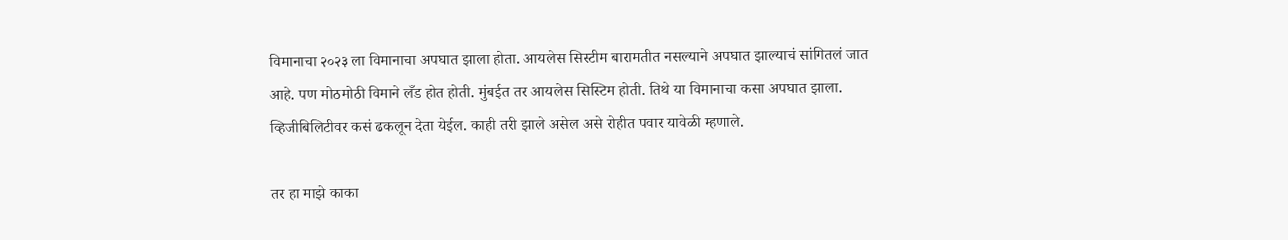विमानाचा २०२३ ला विमानाचा अपघात झाला होता. आयलेस सिस्टीम बारामतीत नसल्याने अपघात झाल्याचं सांगितलं जात आहे. पण मोठमोठी विमाने लँड होत होती. मुंबईत तर आयलेस सिस्टिम होती. तिथे या विमानाचा कसा अपघात झाला. व्हिजीबिलिटीवर कसं ढकलून देता येईल. काही तरी झाले असेल असे रोहीत पवार यावेळी म्हणाले.

तर हा माझे काका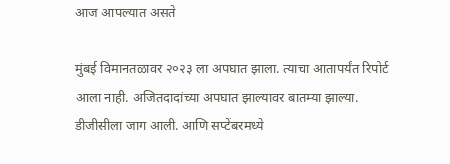आज आपल्यात असते

मुंबई विमानतळावर २०२३ ला अपघात झाला. त्याचा आतापर्यंत रिपोर्ट आला नाही. अजितदादांच्या अपघात झाल्यावर बातम्या झाल्या. डीजीसीला जाग आली. आणि सप्टेंबरमध्ये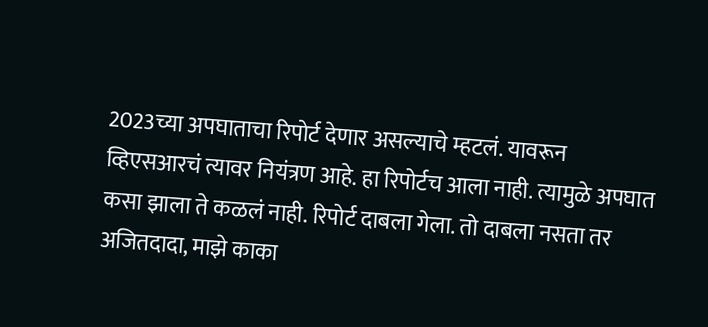2023च्या अपघाताचा रिपोर्ट देणार असल्याचे म्हटलं. यावरून व्हिएसआरचं त्यावर नियंत्रण आहे. हा रिपोर्टच आला नाही. त्यामुळे अपघात कसा झाला ते कळलं नाही. रिपोर्ट दाबला गेला. तो दाबला नसता तर अजितदादा, माझे काका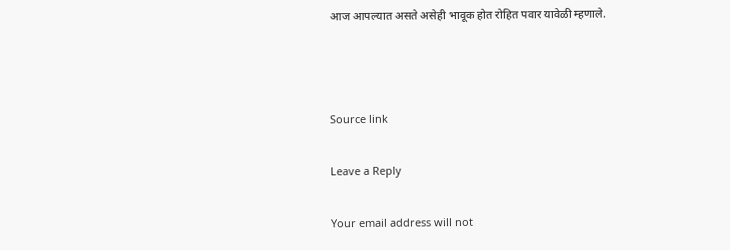आज आपल्यात असते असेही भावूक होत रोहित पवार यावेळी म्हणाले.



Source link

Leave a Reply

Your email address will not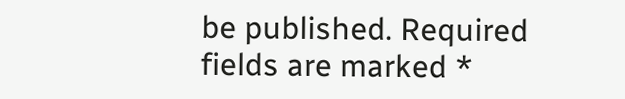be published. Required fields are marked *